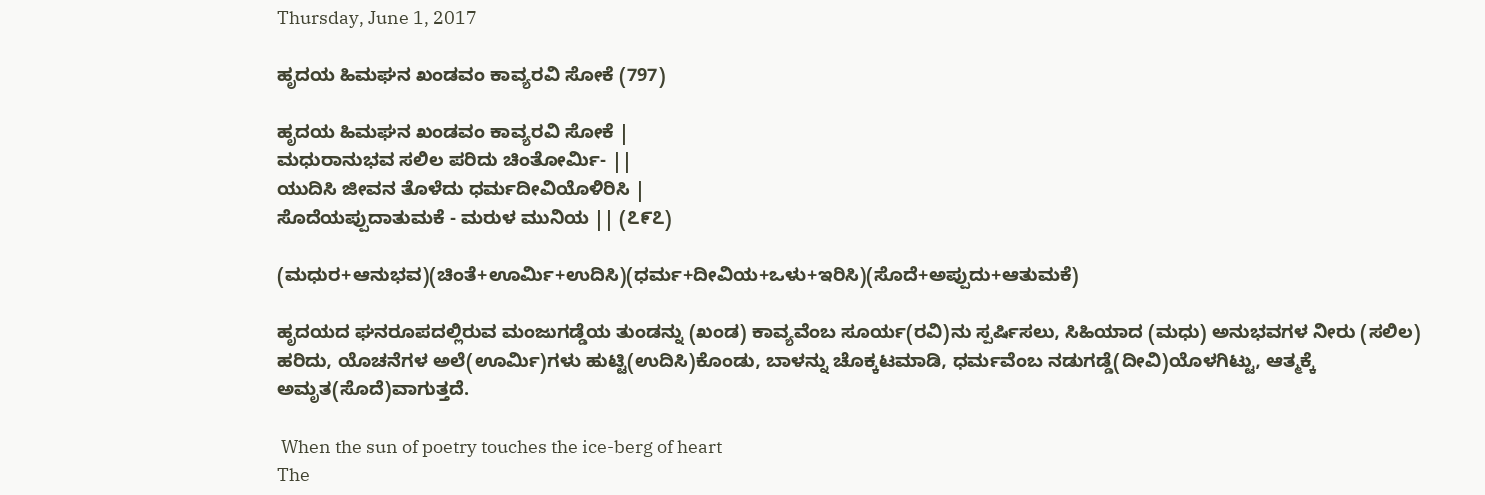Thursday, June 1, 2017

ಹೃದಯ ಹಿಮಘನ ಖಂಡವಂ ಕಾವ್ಯರವಿ ಸೋಕೆ (797)

ಹೃದಯ ಹಿಮಘನ ಖಂಡವಂ ಕಾವ್ಯರವಿ ಸೋಕೆ |
ಮಧುರಾನುಭವ ಸಲಿಲ ಪರಿದು ಚಿಂತೋರ್ಮಿ- ||
ಯುದಿಸಿ ಜೀವನ ತೊಳೆದು ಧರ್ಮದೀವಿಯೊಳಿರಿಸಿ |
ಸೊದೆಯಪ್ಪುದಾತುಮಕೆ - ಮರುಳ ಮುನಿಯ || (೭೯೭)

(ಮಧುರ+ಆನುಭವ)(ಚಿಂತೆ+ಊರ್ಮಿ+ಉದಿಸಿ)(ಧರ್ಮ+ದೀವಿಯ+ಒಳು+ಇರಿಸಿ)(ಸೊದೆ+ಅಪ್ಪುದು+ಆತುಮಕೆ)

ಹೃದಯದ ಘನರೂಪದಲ್ಲಿರುವ ಮಂಜುಗಡ್ಡೆಯ ತುಂಡನ್ನು (ಖಂಡ) ಕಾವ್ಯವೆಂಬ ಸೂರ್ಯ(ರವಿ)ನು ಸ್ಪರ್ಷಿಸಲು, ಸಿಹಿಯಾದ (ಮಧು) ಅನುಭವಗಳ ನೀರು (ಸಲಿಲ) ಹರಿದು, ಯೊಚನೆಗಳ ಅಲೆ(ಊರ್ಮಿ)ಗಳು ಹುಟ್ಟಿ(ಉದಿಸಿ)ಕೊಂಡು, ಬಾಳನ್ನು ಚೊಕ್ಕಟಮಾಡಿ, ಧರ್ಮವೆಂಬ ನಡುಗಡ್ಡೆ(ದೀವಿ)ಯೊಳಗಿಟ್ಟು, ಆತ್ಮಕ್ಕೆ ಅಮೃತ(ಸೊದೆ)ವಾಗುತ್ತದೆ.

 When the sun of poetry touches the ice-berg of heart
The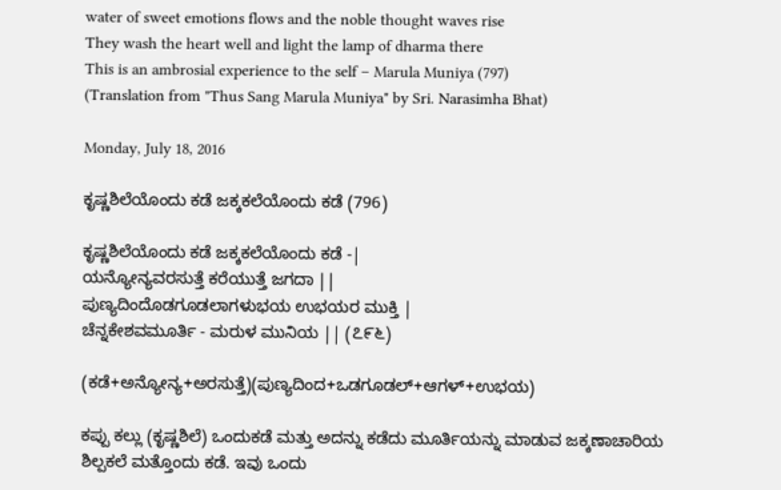water of sweet emotions flows and the noble thought waves rise
They wash the heart well and light the lamp of dharma there
This is an ambrosial experience to the self – Marula Muniya (797)
(Translation from "Thus Sang Marula Muniya" by Sri. Narasimha Bhat)

Monday, July 18, 2016

ಕೃಷ್ಣಶಿಲೆಯೊಂದು ಕಡೆ ಜಕ್ಕಕಲೆಯೊಂದು ಕಡೆ (796)

ಕೃಷ್ಣಶಿಲೆಯೊಂದು ಕಡೆ ಜಕ್ಕಕಲೆಯೊಂದು ಕಡೆ -|
ಯನ್ಯೋನ್ಯವರಸುತ್ತೆ ಕರೆಯುತ್ತೆ ಜಗದಾ ||
ಪುಣ್ಯದಿಂದೊಡಗೂಡಲಾಗಳುಭಯ ಉಭಯರ ಮುಕ್ತಿ |
ಚೆನ್ನಕೇಶವಮೂರ್ತಿ - ಮರುಳ ಮುನಿಯ || (೭೯೬)

(ಕಡೆ+ಅನ್ಯೋನ್ಯ+ಅರಸುತ್ತೆ)(ಪುಣ್ಯದಿಂದ+ಒಡಗೂಡಲ್+ಆಗಳ್+ಉಭಯ)

ಕಪ್ಪು ಕಲ್ಲು (ಕೃಷ್ಣಶಿಲೆ) ಒಂದುಕಡೆ ಮತ್ತು ಅದನ್ನು ಕಡೆದು ಮೂರ್ತಿಯನ್ನು ಮಾಡುವ ಜಕ್ಕಣಾಚಾರಿಯ ಶಿಲ್ಪಕಲೆ ಮತ್ತೊಂದು ಕಡೆ. ಇವು ಒಂದು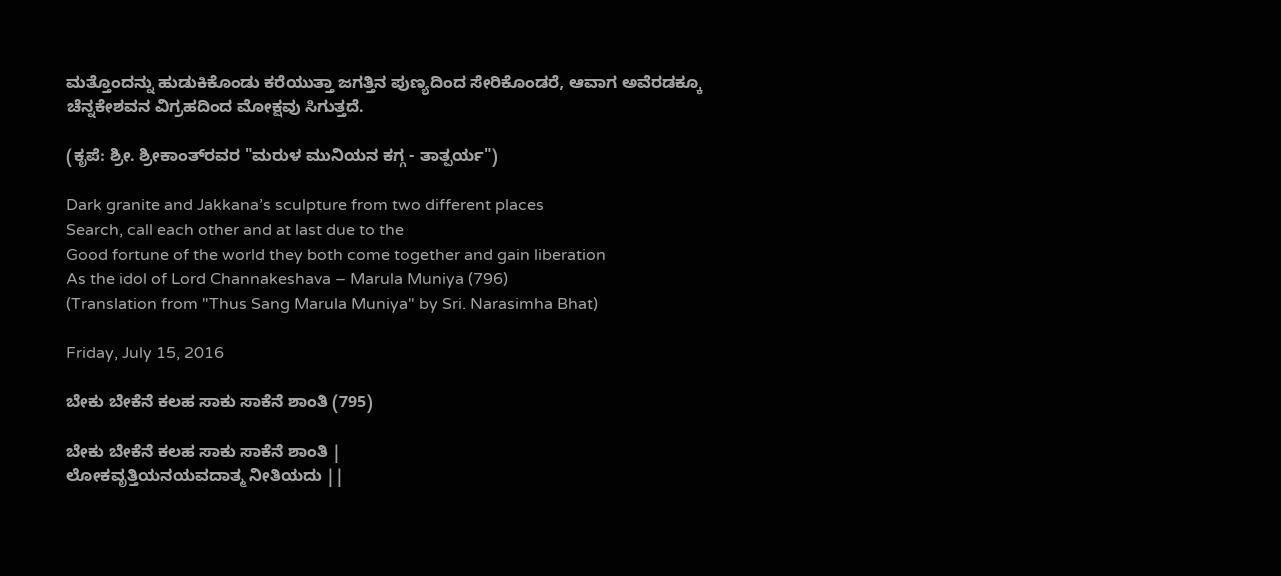ಮತ್ತೊಂದನ್ನು ಹುಡುಕಿಕೊಂಡು ಕರೆಯುತ್ತಾ ಜಗತ್ತಿನ ಪುಣ್ಯದಿಂದ ಸೇರಿಕೊಂಡರೆ, ಆವಾಗ ಅವೆರಡಕ್ಕೂ ಚೆನ್ನಕೇಶವನ ವಿಗ್ರಹದಿಂದ ಮೋಕ್ಷವು ಸಿಗುತ್ತದೆ.

(ಕೃಪೆ: ಶ್ರೀ. ಶ್ರೀಕಾಂತ್‍ರವರ "ಮರುಳ ಮುನಿಯನ ಕಗ್ಗ - ತಾತ್ಪರ್ಯ")

Dark granite and Jakkana’s sculpture from two different places
Search, call each other and at last due to the
Good fortune of the world they both come together and gain liberation
As the idol of Lord Channakeshava – Marula Muniya (796)
(Translation from "Thus Sang Marula Muniya" by Sri. Narasimha Bhat)

Friday, July 15, 2016

ಬೇಕು ಬೇಕೆನೆ ಕಲಹ ಸಾಕು ಸಾಕೆನೆ ಶಾಂತಿ (795)

ಬೇಕು ಬೇಕೆನೆ ಕಲಹ ಸಾಕು ಸಾಕೆನೆ ಶಾಂತಿ |
ಲೋಕವೃತ್ತಿಯನಯವದಾತ್ಮ ನೀತಿಯದು ||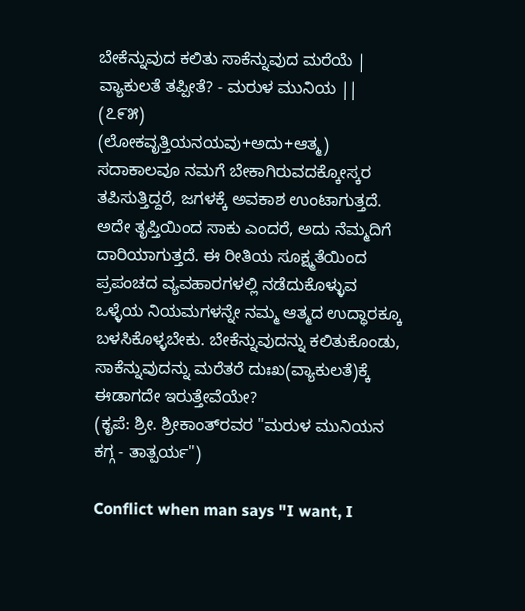ಬೇಕೆನ್ನುವುದ ಕಲಿತು ಸಾಕೆನ್ನುವುದ ಮರೆಯೆ |
ವ್ಯಾಕುಲತೆ ತಪ್ಪೀತೆ? - ಮರುಳ ಮುನಿಯ || (೭೯೫)
(ಲೋಕವೃತ್ತಿಯನಯವು+ಅದು+ಆತ್ಮ)
ಸದಾಕಾಲವೂ ನಮಗೆ ಬೇಕಾಗಿರುವದಕ್ಕೋಸ್ಕರ ತಪಿಸುತ್ತಿದ್ದರೆ, ಜಗಳಕ್ಕೆ ಅವಕಾಶ ಉಂಟಾಗುತ್ತದೆ. ಅದೇ ತೃಪ್ತಿಯಿಂದ ಸಾಕು ಎಂದರೆ, ಅದು ನೆಮ್ಮದಿಗೆ ದಾರಿಯಾಗುತ್ತದೆ. ಈ ರೀತಿಯ ಸೂಕ್ಷ್ಮತೆಯಿಂದ ಪ್ರಪಂಚದ ವ್ಯವಹಾರಗಳಲ್ಲಿ ನಡೆದುಕೊಳ್ಳುವ ಒಳ್ಳೆಯ ನಿಯಮಗಳನ್ನೇ ನಮ್ಮ ಆತ್ಮದ ಉದ್ಧಾರಕ್ಕೂ ಬಳಸಿಕೊಳ್ಳಬೇಕು. ಬೇಕೆನ್ನುವುದನ್ನು ಕಲಿತುಕೊಂಡು, ಸಾಕೆನ್ನುವುದನ್ನು ಮರೆತರೆ ದುಃಖ(ವ್ಯಾಕುಲತೆ)ಕ್ಕೆ ಈಡಾಗದೇ ಇರುತ್ತೇವೆಯೇ?
(ಕೃಪೆ: ಶ್ರೀ. ಶ್ರೀಕಾಂತ್‍ರವರ "ಮರುಳ ಮುನಿಯನ ಕಗ್ಗ - ತಾತ್ಪರ್ಯ")

Conflict when man says "I want, I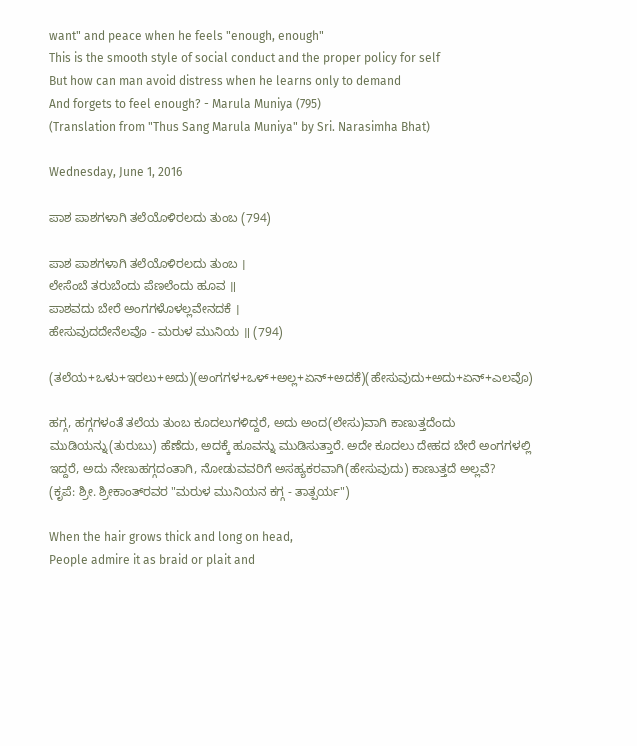want" and peace when he feels "enough, enough"
This is the smooth style of social conduct and the proper policy for self
But how can man avoid distress when he learns only to demand
And forgets to feel enough? - Marula Muniya (795)
(Translation from "Thus Sang Marula Muniya" by Sri. Narasimha Bhat)

Wednesday, June 1, 2016

ಪಾಶ ಪಾಶಗಳಾಗಿ ತಲೆಯೊಳಿರಲದು ತುಂಬ (794)

ಪಾಶ ಪಾಶಗಳಾಗಿ ತಲೆಯೊಳಿರಲದು ತುಂಬ ।
ಲೇಸೆಂಬೆ ತರುಬೆಂದು ಪೆಣಲೆಂದು ಹೂವ ॥
ಪಾಶವದು ಬೇರೆ ಅಂಗಗಳೊಳಲ್ಲವೇನದಕೆ ।
ಹೇಸುವುದದೇನೆಲವೊ - ಮರುಳ ಮುನಿಯ ॥ (794)

(ತಲೆಯ+ಒಳು+ಇರಲು+ಅದು)(ಅಂಗಗಳ+ಒಳ್+ಅಲ್ಲ+ಏನ್+ಅದಕೆ)(ಹೇಸುವುದು+ಅದು+ಏನ್+ಎಲವೊ)

ಹಗ್ಗ, ಹಗ್ಗಗಳಂತೆ ತಲೆಯ ತುಂಬ ಕೂದಲುಗಳಿದ್ದರೆ, ಅದು ಅಂದ(ಲೇಸು)ವಾಗಿ ಕಾಣುತ್ತದೆಂದು ಮುಡಿಯನ್ನು(ತುರುಬು) ಹೆಣೆದು, ಅದಕ್ಕೆ ಹೂವನ್ನು ಮುಡಿಸುತ್ತಾರೆ. ಅದೇ ಕೂದಲು ದೇಹದ ಬೇರೆ ಅಂಗಗಳಲ್ಲಿ ಇದ್ದರೆ, ಅದು ನೇಣುಹಗ್ಗದಂತಾಗಿ, ನೋಡುವವರಿಗೆ ಅಸಹ್ಯಕರವಾಗಿ(ಹೇಸುವುದು) ಕಾಣುತ್ತದೆ ಅಲ್ಲವೆ?
(ಕೃಪೆ: ಶ್ರೀ. ಶ್ರೀಕಾಂತ್‍ರವರ "ಮರುಳ ಮುನಿಯನ ಕಗ್ಗ - ತಾತ್ಪರ್ಯ")

When the hair grows thick and long on head,
People admire it as braid or plait and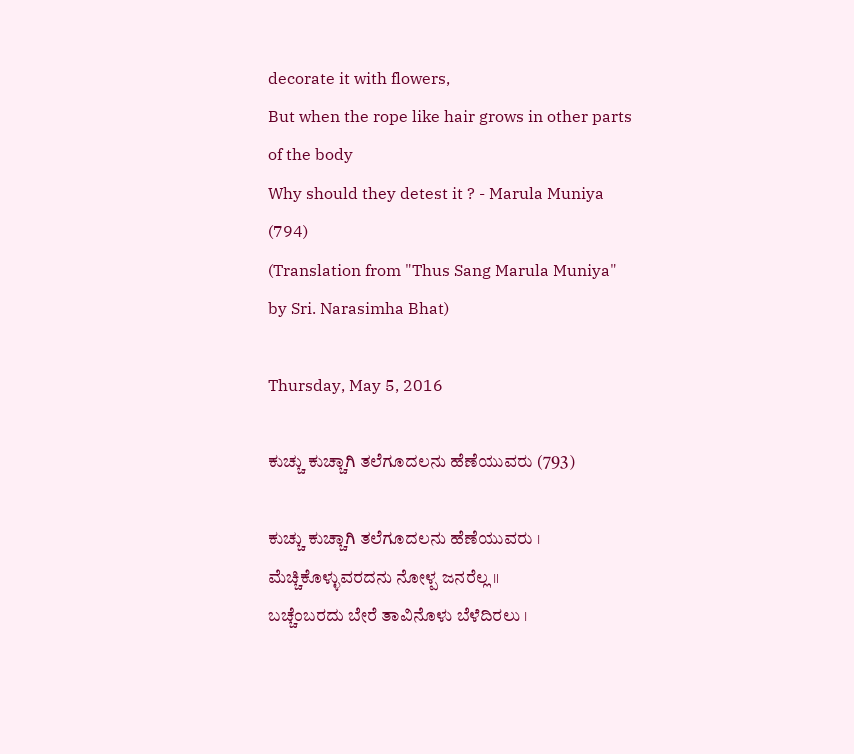decorate it with flowers,
But when the rope like hair grows in other parts of the body
Why should they detest it ? - Marula Muniya (794)
(Translation from "Thus Sang Marula Muniya" by Sri. Narasimha Bhat)

Thursday, May 5, 2016

ಕುಚ್ಚು ಕುಚ್ಚಾಗಿ ತಲೆಗೂದಲನು ಹೆಣೆಯುವರು (793)

ಕುಚ್ಚು ಕುಚ್ಚಾಗಿ ತಲೆಗೂದಲನು ಹೆಣೆಯುವರು ।
ಮೆಚ್ಚಿಕೊಳ್ಳುವರದನು ನೋಳ್ಪ ಜನರೆಲ್ಲ ॥
ಬಚ್ಚೆಂಬರದು ಬೇರೆ ತಾವಿನೊಳು ಬೆಳೆದಿರಲು ।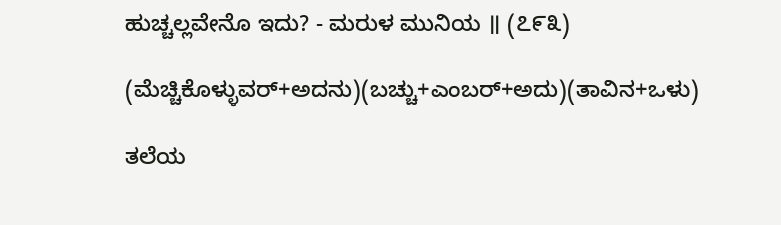ಹುಚ್ಚಲ್ಲವೇನೊ ಇದು? - ಮರುಳ ಮುನಿಯ ॥ (೭೯೩)

(ಮೆಚ್ಚಿಕೊಳ್ಳುವರ್+ಅದನು)(ಬಚ್ಚು+ಎಂಬರ್+ಅದು)(ತಾವಿನ+ಒಳು)

ತಲೆಯ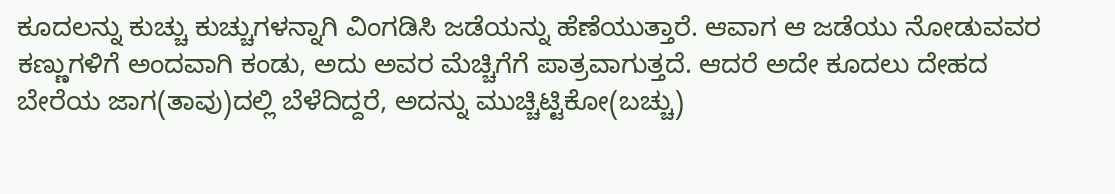ಕೂದಲನ್ನು ಕುಚ್ಚು ಕುಚ್ಚುಗಳನ್ನಾಗಿ ವಿಂಗಡಿಸಿ ಜಡೆಯನ್ನು ಹೆಣೆಯುತ್ತಾರೆ. ಆವಾಗ ಆ ಜಡೆಯು ನೋಡುವವರ ಕಣ್ಣುಗಳಿಗೆ ಅಂದವಾಗಿ ಕಂಡು, ಅದು ಅವರ ಮೆಚ್ಚಿಗೆಗೆ ಪಾತ್ರವಾಗುತ್ತದೆ. ಆದರೆ ಅದೇ ಕೂದಲು ದೇಹದ ಬೇರೆಯ ಜಾಗ(ತಾವು)ದಲ್ಲಿ ಬೆಳೆದಿದ್ದರೆ, ಅದನ್ನು ಮುಚ್ಚಿಟ್ಟಿಕೋ(ಬಚ್ಚು)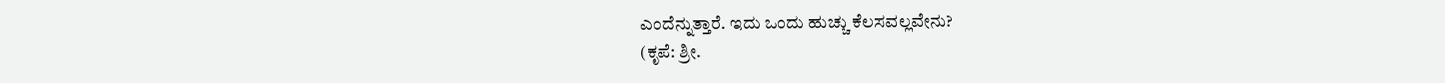ಎಂದೆನ್ನುತ್ತಾರೆ. ಇದು ಒಂದು ಹುಚ್ಚು ಕೆಲಸವಲ್ಲವೇನು?
(ಕೃಪೆ: ಶ್ರೀ.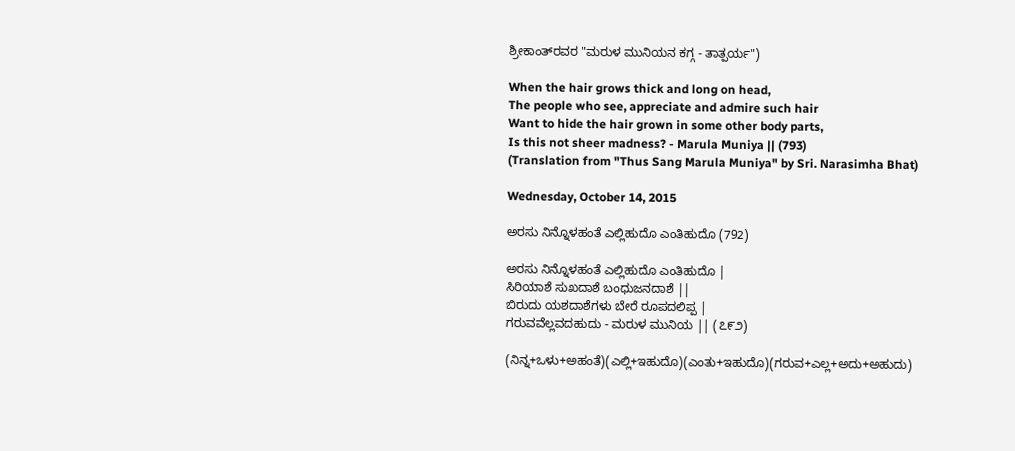ಶ್ರೀಕಾಂತ್‍ರವರ "ಮರುಳ ಮುನಿಯನ ಕಗ್ಗ - ತಾತ್ಪರ್ಯ")

When the hair grows thick and long on head,
The people who see, appreciate and admire such hair
Want to hide the hair grown in some other body parts,
Is this not sheer madness? - Marula Muniya || (793)
(Translation from "Thus Sang Marula Muniya" by Sri. Narasimha Bhat)

Wednesday, October 14, 2015

ಅರಸು ನಿನ್ನೊಳಹಂತೆ ಎಲ್ಲಿಹುದೊ ಎಂತಿಹುದೊ (792)

ಅರಸು ನಿನ್ನೊಳಹಂತೆ ಎಲ್ಲಿಹುದೊ ಎಂತಿಹುದೊ |
ಸಿರಿಯಾಶೆ ಸುಖದಾಶೆ ಬಂಧುಜನದಾಶೆ ||
ಬಿರುದು ಯಶದಾಶೆಗಳು ಬೇರೆ ರೂಪದಲಿಪ್ಪ |
ಗರುವವೆಲ್ಲವದಹುದು - ಮರುಳ ಮುನಿಯ || (೭೯೨)

(ನಿನ್ನ+ಒಳು+ಅಹಂತೆ)(ಎಲ್ಲಿ+ಇಹುದೊ)(ಎಂತು+ಇಹುದೊ)(ಗರುವ+ಎಲ್ಲ+ಅದು+ಅಹುದು)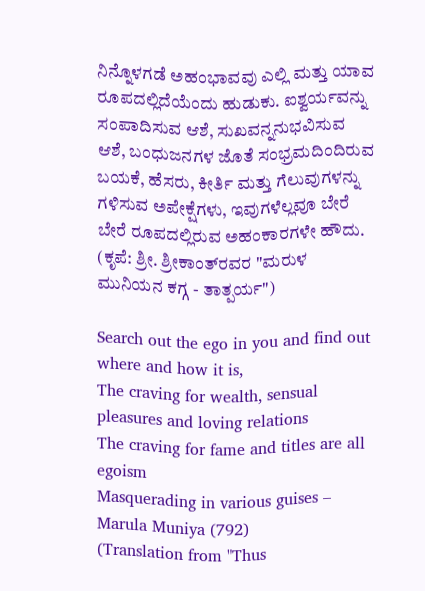ನಿನ್ನೊಳಗಡೆ ಅಹಂಭಾವವು ಎಲ್ಲಿ ಮತ್ತು ಯಾವ ರೂಪದಲ್ಲಿದೆಯೆಂದು ಹುಡುಕು. ಐಶ್ವರ್ಯವನ್ನು ಸಂಪಾದಿಸುವ ಆಶೆ, ಸುಖವನ್ನನುಭವಿಸುವ ಆಶೆ, ಬಂಧುಜನಗಳ ಜೊತೆ ಸಂಭ್ರಮದಿಂದಿರುವ ಬಯಕೆ, ಹೆಸರು, ಕೀರ್ತಿ ಮತ್ತು ಗೆಲುವುಗಳನ್ನು ಗಳಿಸುವ ಅಪೇಕ್ಷೆಗಳು, ಇವುಗಳೆಲ್ಲವೂ ಬೇರೆ ಬೇರೆ ರೂಪದಲ್ಲಿರುವ ಅಹಂಕಾರಗಳೇ ಹೌದು.
(ಕೃಪೆ: ಶ್ರೀ. ಶ್ರೀಕಾಂತ್‍ರವರ "ಮರುಳ ಮುನಿಯನ ಕಗ್ಗ - ತಾತ್ಪರ್ಯ")

Search out the ego in you and find out where and how it is,
The craving for wealth, sensual pleasures and loving relations
The craving for fame and titles are all egoism
Masquerading in various guises – Marula Muniya (792)
(Translation from "Thus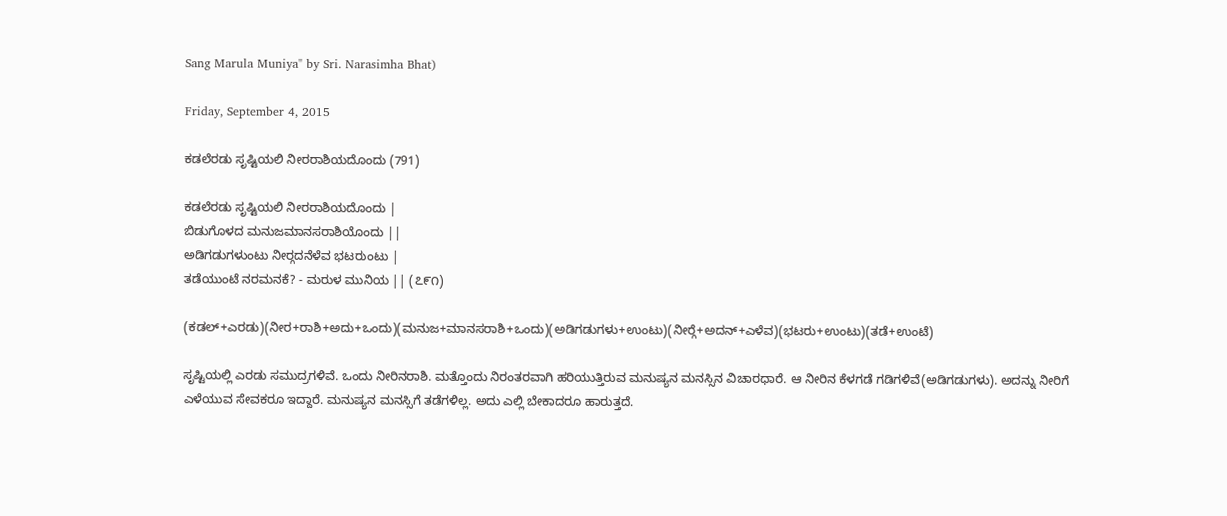Sang Marula Muniya" by Sri. Narasimha Bhat)

Friday, September 4, 2015

ಕಡಲೆರಡು ಸೃಷ್ಟಿಯಲಿ ನೀರರಾಶಿಯದೊಂದು (791)

ಕಡಲೆರಡು ಸೃಷ್ಟಿಯಲಿ ನೀರರಾಶಿಯದೊಂದು |
ಬಿಡುಗೊಳದ ಮನುಜಮಾನಸರಾಶಿಯೊಂದು ||
ಅಡಿಗಡುಗಳುಂಟು ನೀರ‍್ಗದನೆಳೆವ ಭಟರುಂಟು |
ತಡೆಯುಂಟೆ ನರಮನಕೆ? - ಮರುಳ ಮುನಿಯ || (೭೯೧)

(ಕಡಲ್+ಎರಡು)(ನೀರ+ರಾಶಿ+ಅದು+ಒಂದು)(ಮನುಜ+ಮಾನಸರಾಶಿ+ಒಂದು)(ಅಡಿಗಡುಗಳು+ಉಂಟು)(ನೀರ‍್ಗೆ+ಅದನ್+ಎಳೆವ)(ಭಟರು+ಉಂಟು)(ತಡೆ+ಉಂಟೆ)

ಸೃಷ್ಟಿಯಲ್ಲಿ ಎರಡು ಸಮುದ್ರಗಳಿವೆ. ಒಂದು ನೀರಿನರಾಶಿ. ಮತ್ತೊಂದು ನಿರಂತರವಾಗಿ ಹರಿಯುತ್ತಿರುವ ಮನುಷ್ಯನ ಮನಸ್ಸಿನ ವಿಚಾರಧಾರೆ. ಆ ನೀರಿನ ಕೆಳಗಡೆ ಗಡಿಗಳಿವೆ(ಅಡಿಗಡುಗಳು). ಅದನ್ನು ನೀರಿಗೆ ಎಳೆಯುವ ಸೇವಕರೂ ಇದ್ದಾರೆ. ಮನುಷ್ಯನ ಮನಸ್ಸಿಗೆ ತಡೆಗಳಿಲ್ಲ. ಅದು ಎಲ್ಲಿ ಬೇಕಾದರೂ ಹಾರುತ್ತದೆ.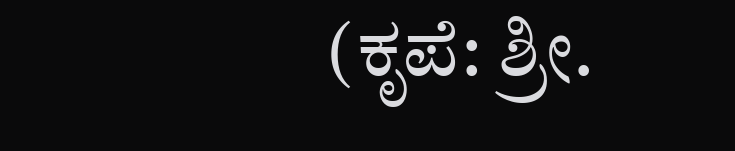(ಕೃಪೆ: ಶ್ರೀ.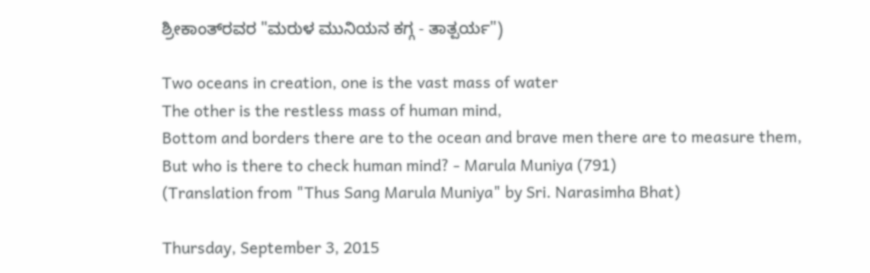ಶ್ರೀಕಾಂತ್‍ರವರ "ಮರುಳ ಮುನಿಯನ ಕಗ್ಗ - ತಾತ್ಪರ್ಯ")

Two oceans in creation, one is the vast mass of water
The other is the restless mass of human mind,
Bottom and borders there are to the ocean and brave men there are to measure them,
But who is there to check human mind? - Marula Muniya (791)
(Translation from "Thus Sang Marula Muniya" by Sri. Narasimha Bhat)

Thursday, September 3, 2015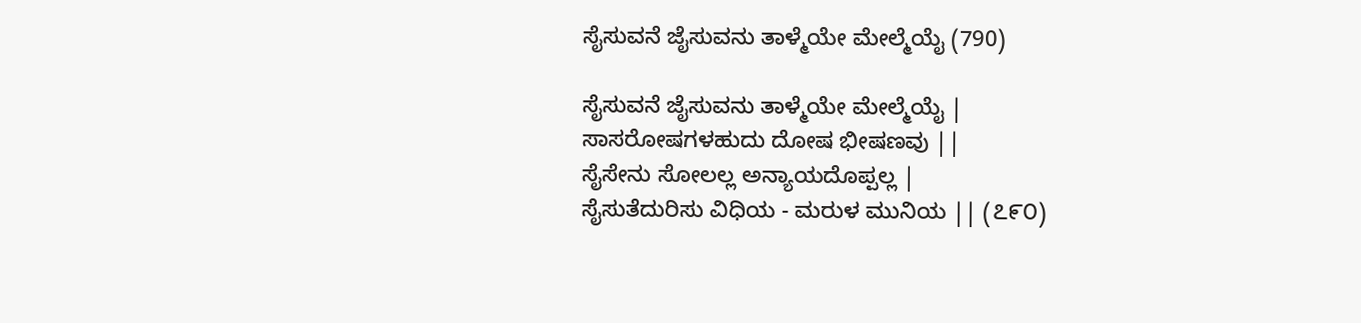ಸೈಸುವನೆ ಜೈಸುವನು ತಾಳ್ಮೆಯೇ ಮೇಲ್ಮೆಯೈ (790)

ಸೈಸುವನೆ ಜೈಸುವನು ತಾಳ್ಮೆಯೇ ಮೇಲ್ಮೆಯೈ |
ಸಾಸರೋಷಗಳಹುದು ದೋಷ ಭೀಷಣವು ||
ಸೈಸೇನು ಸೋಲಲ್ಲ ಅನ್ಯಾಯದೊಪ್ಪಲ್ಲ |
ಸೈಸುತೆದುರಿಸು ವಿಧಿಯ - ಮರುಳ ಮುನಿಯ || (೭೯೦)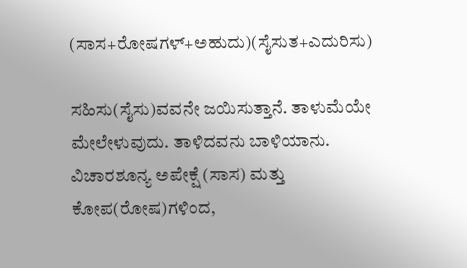(ಸಾಸ+ರೋಷಗಳ್+ಅಹುದು)(ಸೈಸುತ+ಎದುರಿಸು)

ಸಹಿಸು(ಸೈಸು)ವವನೇ ಜಯಿಸುತ್ತಾನೆ. ತಾಳುಮೆಯೇ ಮೇಲೇಳುವುದು. ತಾಳಿದವನು ಬಾಳಿಯಾನು. ವಿಚಾರಶೂನ್ಯ ಅಪೇಕ್ಷೆ (ಸಾಸ) ಮತ್ತು ಕೋಪ(ರೋಷ)ಗಳಿಂದ,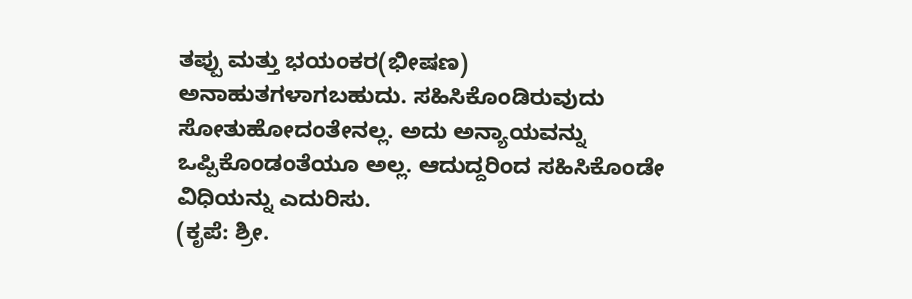ತಪ್ಪು ಮತ್ತು ಭಯಂಕರ(ಭೀಷಣ) ಅನಾಹುತಗಳಾಗಬಹುದು. ಸಹಿಸಿಕೊಂಡಿರುವುದು ಸೋತುಹೋದಂತೇನಲ್ಲ. ಅದು ಅನ್ಯಾಯವನ್ನು ಒಪ್ಪಿಕೊಂಡಂತೆಯೂ ಅಲ್ಲ. ಆದುದ್ದರಿಂದ ಸಹಿಸಿಕೊಂಡೇ ವಿಧಿಯನ್ನು ಎದುರಿಸು.
(ಕೃಪೆ: ಶ್ರೀ.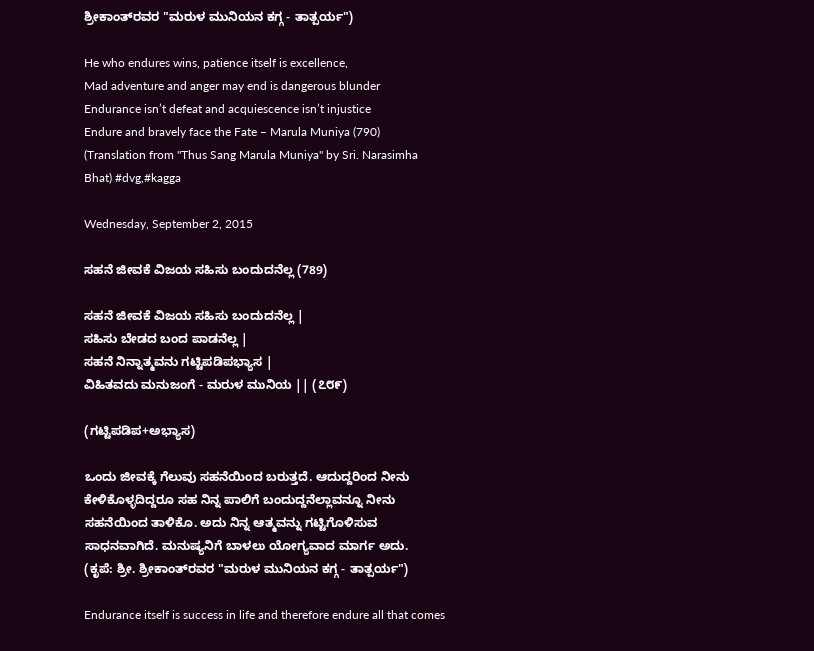ಶ್ರೀಕಾಂತ್‍ರವರ "ಮರುಳ ಮುನಿಯನ ಕಗ್ಗ - ತಾತ್ಪರ್ಯ")

He who endures wins, patience itself is excellence,
Mad adventure and anger may end is dangerous blunder
Endurance isn’t defeat and acquiescence isn’t injustice
Endure and bravely face the Fate – Marula Muniya (790)
(Translation from "Thus Sang Marula Muniya" by Sri. Narasimha Bhat) #dvg,#kagga

Wednesday, September 2, 2015

ಸಹನೆ ಜೀವಕೆ ವಿಜಯ ಸಹಿಸು ಬಂದುದನೆಲ್ಲ (789)

ಸಹನೆ ಜೀವಕೆ ವಿಜಯ ಸಹಿಸು ಬಂದುದನೆಲ್ಲ |
ಸಹಿಸು ಬೇಡದ ಬಂದ ಪಾಡನೆಲ್ಲ |
ಸಹನೆ ನಿನ್ನಾತ್ಮವನು ಗಟ್ಟಿಪಡಿಪಭ್ಯಾಸ |
ವಿಹಿತವದು ಮನುಜಂಗೆ - ಮರುಳ ಮುನಿಯ || (೭೮೯)

(ಗಟ್ಟಿಪಡಿಪ+ಅಭ್ಯಾಸ)

ಒಂದು ಜೀವಕ್ಕೆ ಗೆಲುವು ಸಹನೆಯಿಂದ ಬರುತ್ತದೆ. ಆದುದ್ದರಿಂದ ನೀನು ಕೇಳಿಕೊಳ್ಳದಿದ್ದರೂ ಸಹ ನಿನ್ನ ಪಾಲಿಗೆ ಬಂದುದ್ದನೆಲ್ಲಾವನ್ನೂ ನೀನು ಸಹನೆಯಿಂದ ತಾಳಿಕೊ. ಅದು ನಿನ್ನ ಆತ್ಮವನ್ನು ಗಟ್ಟಿಗೊಳಿಸುವ ಸಾಧನವಾಗಿದೆ. ಮನುಷ್ಯನಿಗೆ ಬಾಳಲು ಯೋಗ್ಯವಾದ ಮಾರ್ಗ ಅದು.
(ಕೃಪೆ: ಶ್ರೀ. ಶ್ರೀಕಾಂತ್‍ರವರ "ಮರುಳ ಮುನಿಯನ ಕಗ್ಗ - ತಾತ್ಪರ್ಯ")

Endurance itself is success in life and therefore endure all that comes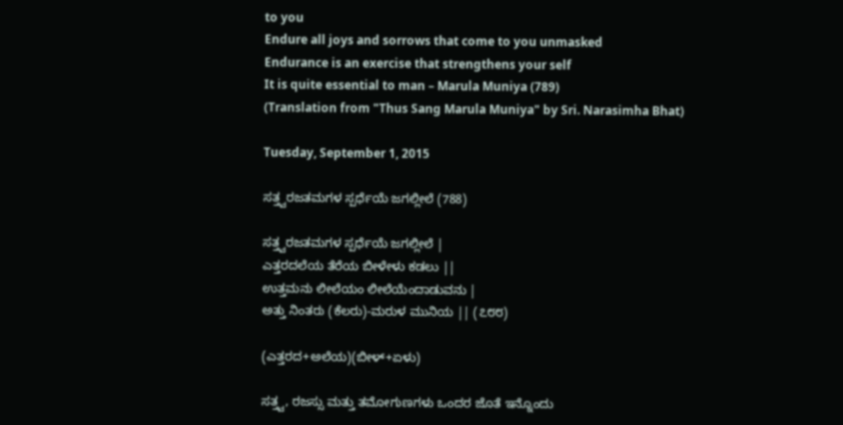to you
Endure all joys and sorrows that come to you unmasked
Endurance is an exercise that strengthens your self
It is quite essential to man – Marula Muniya (789)
(Translation from "Thus Sang Marula Muniya" by Sri. Narasimha Bhat)

Tuesday, September 1, 2015

ಸತ್ತ್ವರಜತಮಗಳ ಸ್ಪರ್ಧೆಯೆ ಜಗಲ್ಲೀಲೆ (788)

ಸತ್ತ್ವರಜತಮಗಳ ಸ್ಪರ್ಧೆಯೆ ಜಗಲ್ಲೀಲೆ |
ಎತ್ತರದಲೆಯ ತೆರೆಯ ಬೀಳೇಳು ಕಡಲು ||
ಉತ್ತಮನು ಲೀಲೆಯಂ ಲೀಲೆಯೆಂದಾಡುವನು |
ಅತ್ತು ನಿಂತರು (ಕೆಲರು)-ಮರುಳ ಮುನಿಯ || (೭೮೮)

(ಎತ್ತರದ+ಅಲೆಯ)(ಬೀಳ್+ಏಳು)

ಸತ್ತ್ವ, ರಜಸ್ಸು ಮತ್ತು ತಮೋಗುಣಗಳು ಒಂದರ ಜೊತೆ ಇನ್ನೊಂದು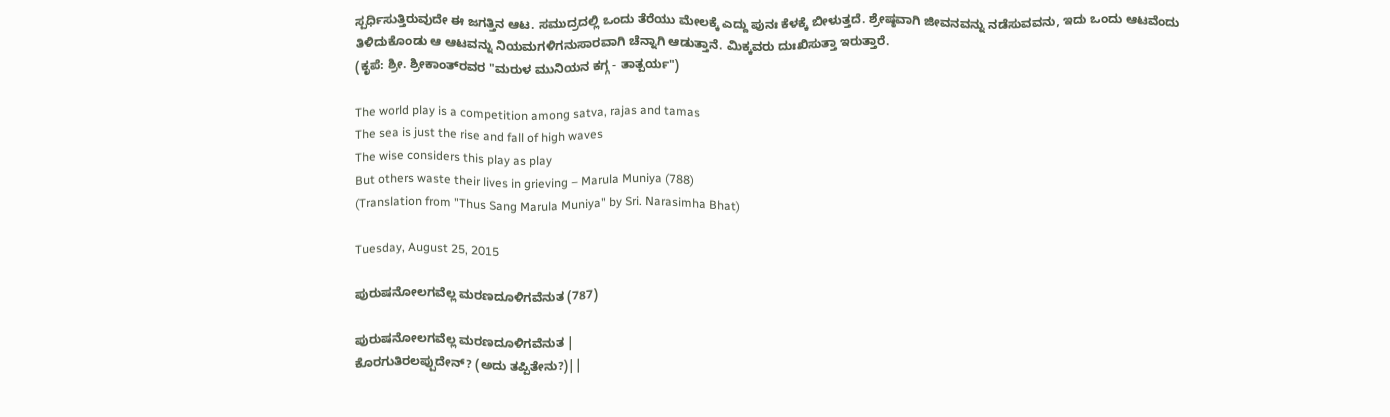ಸ್ಪರ್ಧಿಸುತ್ತಿರುವುದೇ ಈ ಜಗತ್ತಿನ ಆಟ. ಸಮುದ್ರದಲ್ಲಿ ಒಂದು ತೆರೆಯು ಮೇಲಕ್ಕೆ ಎದ್ದು ಪುನಃ ಕೆಳಕ್ಕೆ ಬೀಳುತ್ತದೆ. ಶ್ರೇಷ್ಠವಾಗಿ ಜೀವನವನ್ನು ನಡೆಸುವವನು, ಇದು ಒಂದು ಆಟವೆಂದು ತಿಳಿದುಕೊಂಡು ಆ ಆಟವನ್ನು ನಿಯಮಗಳಿಗನುಸಾರವಾಗಿ ಚೆನ್ನಾಗಿ ಆಡುತ್ತಾನೆ. ಮಿಕ್ಕವರು ದುಃಖಿಸುತ್ತಾ ಇರುತ್ತಾರೆ.
(ಕೃಪೆ: ಶ್ರೀ. ಶ್ರೀಕಾಂತ್‍ರವರ "ಮರುಳ ಮುನಿಯನ ಕಗ್ಗ - ತಾತ್ಪರ್ಯ")

The world play is a competition among satva, rajas and tamas
The sea is just the rise and fall of high waves
The wise considers this play as play
But others waste their lives in grieving – Marula Muniya (788)
(Translation from "Thus Sang Marula Muniya" by Sri. Narasimha Bhat)

Tuesday, August 25, 2015

ಪುರುಷನೋಲಗವೆಲ್ಲ ಮರಣದೂಳಿಗವೆನುತ (787)

ಪುರುಷನೋಲಗವೆಲ್ಲ ಮರಣದೂಳಿಗವೆನುತ |
ಕೊರಗುತಿರಲಪ್ಪುದೇನ್? (ಅದು ತಪ್ಪಿತೇನು?)||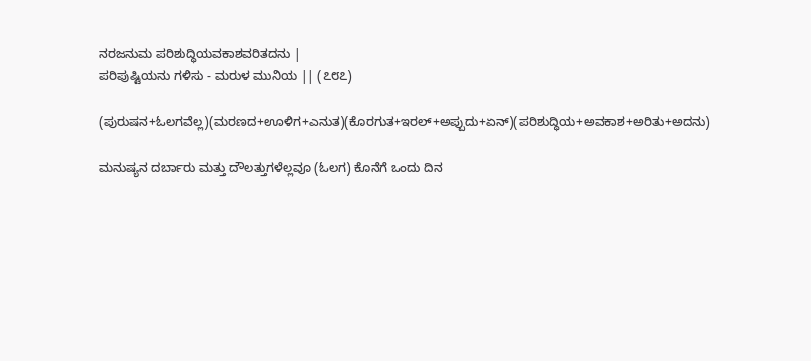ನರಜನುಮ ಪರಿಶುದ್ಧಿಯವಕಾಶವರಿತದನು |
ಪರಿಪುಷ್ಟಿಯನು ಗಳಿಸು - ಮರುಳ ಮುನಿಯ || (೭೮೭)

(ಪುರುಷನ+ಓಲಗವೆಲ್ಲ)(ಮರಣದ+ಊಳಿಗ+ಎನುತ)(ಕೊರಗುತ+ಇರಲ್+ಅಪ್ಪುದು+ಏನ್)(ಪರಿಶುದ್ಧಿಯ+ಅವಕಾಶ+ಅರಿತು+ಅದನು)

ಮನುಷ್ಯನ ದರ್ಬಾರು ಮತ್ತು ದೌಲತ್ತುಗಳೆಲ್ಲವೂ (ಓಲಗ) ಕೊನೆಗೆ ಒಂದು ದಿನ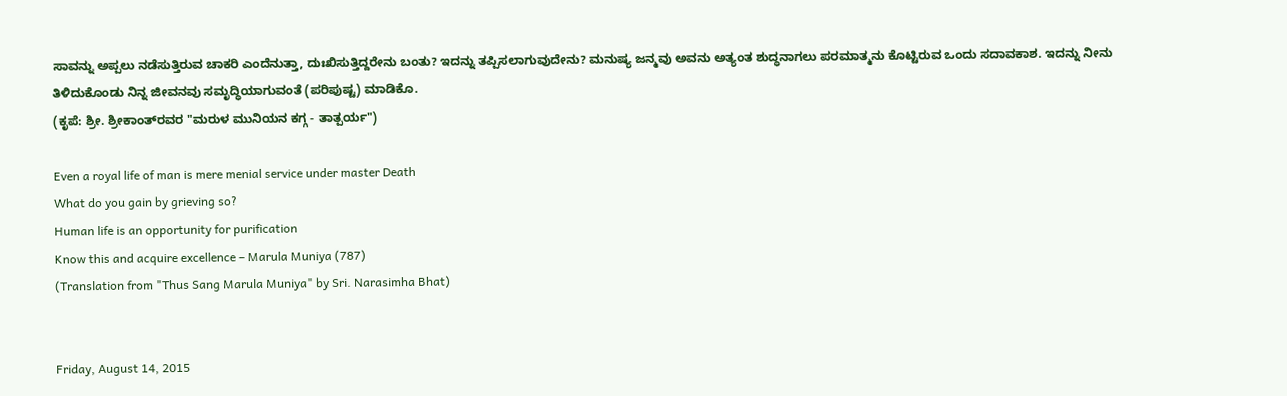ಸಾವನ್ನು ಅಪ್ಪಲು ನಡೆಸುತ್ತಿರುವ ಚಾಕರಿ ಎಂದೆನುತ್ತಾ, ದುಃಖಿಸುತ್ತಿದ್ದರೇನು ಬಂತು? ಇದನ್ನು ತಪ್ಪಿಸಲಾಗುವುದೇನು? ಮನುಷ್ಯ ಜನ್ಮವು ಅವನು ಅತ್ಯಂತ ಶುದ್ಧನಾಗಲು ಪರಮಾತ್ಮನು ಕೊಟ್ಟಿರುವ ಒಂದು ಸದಾವಕಾಶ. ಇದನ್ನು ನೀನು ತಿಳಿದುಕೊಂಡು ನಿನ್ನ ಜೀವನವು ಸಮೃದ್ಧಿಯಾಗುವಂತೆ (ಪರಿಪುಷ್ಟ) ಮಾಡಿಕೊ.
(ಕೃಪೆ: ಶ್ರೀ. ಶ್ರೀಕಾಂತ್‍ರವರ "ಮರುಳ ಮುನಿಯನ ಕಗ್ಗ - ತಾತ್ಪರ್ಯ")

Even a royal life of man is mere menial service under master Death
What do you gain by grieving so?
Human life is an opportunity for purification
Know this and acquire excellence – Marula Muniya (787)
(Translation from "Thus Sang Marula Muniya" by Sri. Narasimha Bhat)


Friday, August 14, 2015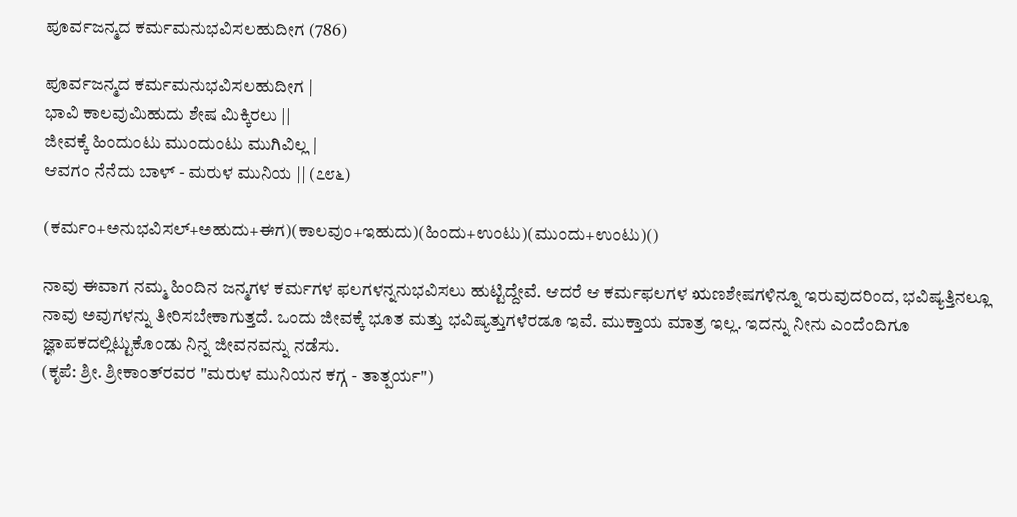ಪೂರ್ವಜನ್ಮದ ಕರ್ಮಮನುಭವಿಸಲಹುದೀಗ (786)

ಪೂರ್ವಜನ್ಮದ ಕರ್ಮಮನುಭವಿಸಲಹುದೀಗ |
ಭಾವಿ ಕಾಲವುಮಿಹುದು ಶೇಷ ಮಿಕ್ಕಿರಲು ||
ಜೀವಕ್ಕೆ ಹಿಂದುಂಟು ಮುಂದುಂಟು ಮುಗಿವಿಲ್ಲ |
ಆವಗಂ ನೆನೆದು ಬಾಳ್ - ಮರುಳ ಮುನಿಯ || (೭೮೬)

(ಕರ್ಮಂ+ಅನುಭವಿಸಲ್+ಅಹುದು+ಈಗ)(ಕಾಲವುಂ+ಇಹುದು)(ಹಿಂದು+ಉಂಟು)(ಮುಂದು+ಉಂಟು)()

ನಾವು ಈವಾಗ ನಮ್ಮ ಹಿಂದಿನ ಜನ್ಮಗಳ ಕರ್ಮಗಳ ಫಲಗಳನ್ನನುಭವಿಸಲು ಹುಟ್ಟಿದ್ದೇವೆ. ಆದರೆ ಆ ಕರ್ಮಫಲಗಳ ಋಣಶೇಷಗಳಿನ್ನೂ ಇರುವುದರಿಂದ, ಭವಿಷ್ಯತ್ತಿನಲ್ಲೂ ನಾವು ಅವುಗಳನ್ನು ತೀರಿಸಬೇಕಾಗುತ್ತದೆ. ಒಂದು ಜೀವಕ್ಕೆ ಭೂತ ಮತ್ತು ಭವಿಷ್ಯತ್ತುಗಳೆರಡೂ ಇವೆ. ಮುಕ್ತಾಯ ಮಾತ್ರ ಇಲ್ಲ. ಇದನ್ನು ನೀನು ಎಂದೆಂದಿಗೂ ಜ್ಞಾಪಕದಲ್ಲಿಟ್ಟುಕೊಂಡು ನಿನ್ನ ಜೀವನವನ್ನು ನಡೆಸು.
(ಕೃಪೆ: ಶ್ರೀ. ಶ್ರೀಕಾಂತ್‍ರವರ "ಮರುಳ ಮುನಿಯನ ಕಗ್ಗ - ತಾತ್ಪರ್ಯ")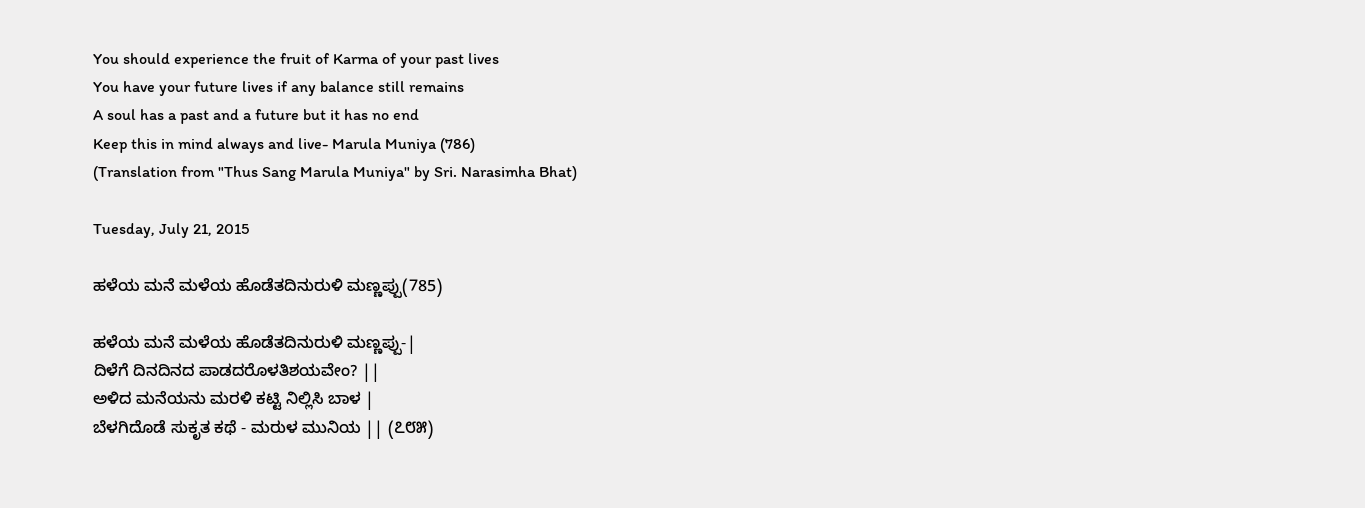You should experience the fruit of Karma of your past lives
You have your future lives if any balance still remains
A soul has a past and a future but it has no end
Keep this in mind always and live- Marula Muniya (786)
(Translation from "Thus Sang Marula Muniya" by Sri. Narasimha Bhat)

Tuesday, July 21, 2015

ಹಳೆಯ ಮನೆ ಮಳೆಯ ಹೊಡೆತದಿನುರುಳಿ ಮಣ್ಣಪ್ಪು(785)

ಹಳೆಯ ಮನೆ ಮಳೆಯ ಹೊಡೆತದಿನುರುಳಿ ಮಣ್ಣಪ್ಪು-|
ದಿಳೆಗೆ ದಿನದಿನದ ಪಾಡದರೊಳತಿಶಯವೇಂ? ||
ಅಳಿದ ಮನೆಯನು ಮರಳಿ ಕಟ್ಟಿ ನಿಲ್ಲಿಸಿ ಬಾಳ |
ಬೆಳಗಿದೊಡೆ ಸುಕೃತ ಕಥೆ - ಮರುಳ ಮುನಿಯ || (೭೮೫)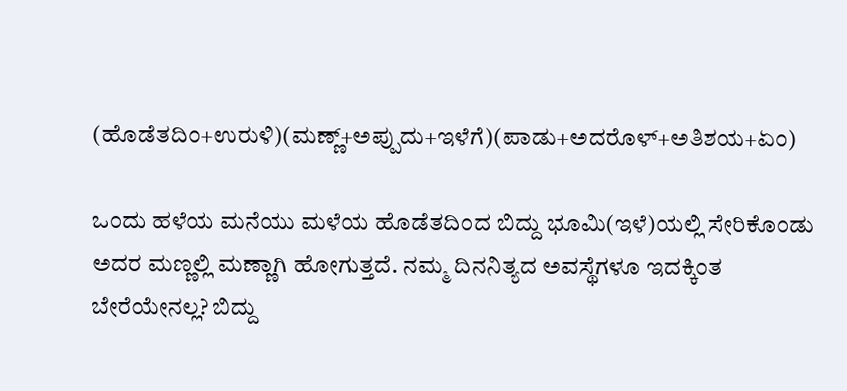(ಹೊಡೆತದಿಂ+ಉರುಳಿ)(ಮಣ್ಣ್+ಅಪ್ಪುದು+ಇಳೆಗೆ)(ಪಾಡು+ಅದರೊಳ್+ಅತಿಶಯ+ಏಂ)

ಒಂದು ಹಳೆಯ ಮನೆಯು ಮಳೆಯ ಹೊಡೆತದಿಂದ ಬಿದ್ದು ಭೂಮಿ(ಇಳೆ)ಯಲ್ಲಿ ಸೇರಿಕೊಂಡು ಅದರ ಮಣ್ಣಲ್ಲಿ ಮಣ್ಣಾಗಿ ಹೋಗುತ್ತದೆ. ನಮ್ಮ ದಿನನಿತ್ಯದ ಅವಸ್ಥೆಗಳೂ ಇದಕ್ಕಿಂತ ಬೇರೆಯೇನಲ್ಲ? ಬಿದ್ದು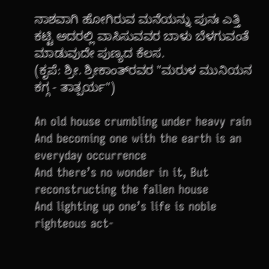ನಾಶವಾಗಿ ಹೋಗಿರುವ ಮನೆಯನ್ನು ಪುನಃ ಎತ್ತಿ ಕಟ್ಟಿ ಅದರಲ್ಲಿ ವಾಸಿಸುವವರ ಬಾಳು ಬೆಳಗುವಂತೆ ಮಾಡುವುದೇ ಪುಣ್ಯದ ಕೆಲಸ.
(ಕೃಪೆ: ಶ್ರೀ. ಶ್ರೀಕಾಂತ್‍ರವರ "ಮರುಳ ಮುನಿಯನ ಕಗ್ಗ - ತಾತ್ಪರ್ಯ")

An old house crumbling under heavy rain
And becoming one with the earth is an everyday occurrence
And there’s no wonder in it, But reconstructing the fallen house
And lighting up one’s life is noble righteous act-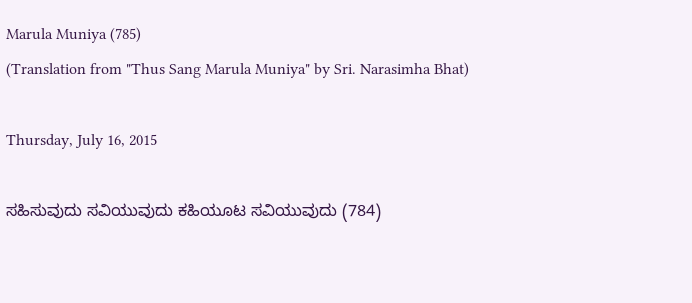Marula Muniya (785)
(Translation from "Thus Sang Marula Muniya" by Sri. Narasimha Bhat)

Thursday, July 16, 2015

ಸಹಿಸುವುದು ಸವಿಯುವುದು ಕಹಿಯೂಟ ಸವಿಯುವುದು (784)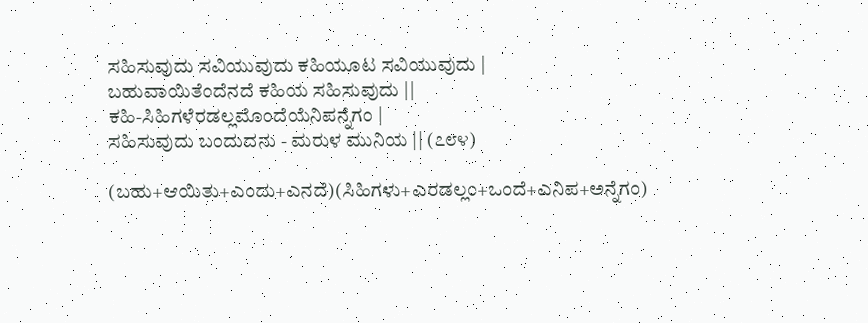ಸಹಿಸುವುದು ಸವಿಯುವುದು ಕಹಿಯೂಟ ಸವಿಯುವುದು |
ಬಹುವಾಯಿತೆಂದೆನದೆ ಕಹಿಯ ಸಹಿಸುವುದು ||
ಕಹಿ-ಸಿಹಿಗಳೆರಡಲ್ಲಮೊಂದೆಯೆನಿಪನ್ನೆಗಂ |
ಸಹಿಸುವುದು ಬಂದುದನು - ಮರುಳ ಮುನಿಯ || (೭೮೪)

(ಬಹು+ಆಯಿತು+ಎಂದು+ಎನದೆ)(ಸಿಹಿಗಳು+ಎರಡಲ್ಲಂ+ಒಂದೆ+ಎನಿಪ+ಅನ್ನೆಗಂ)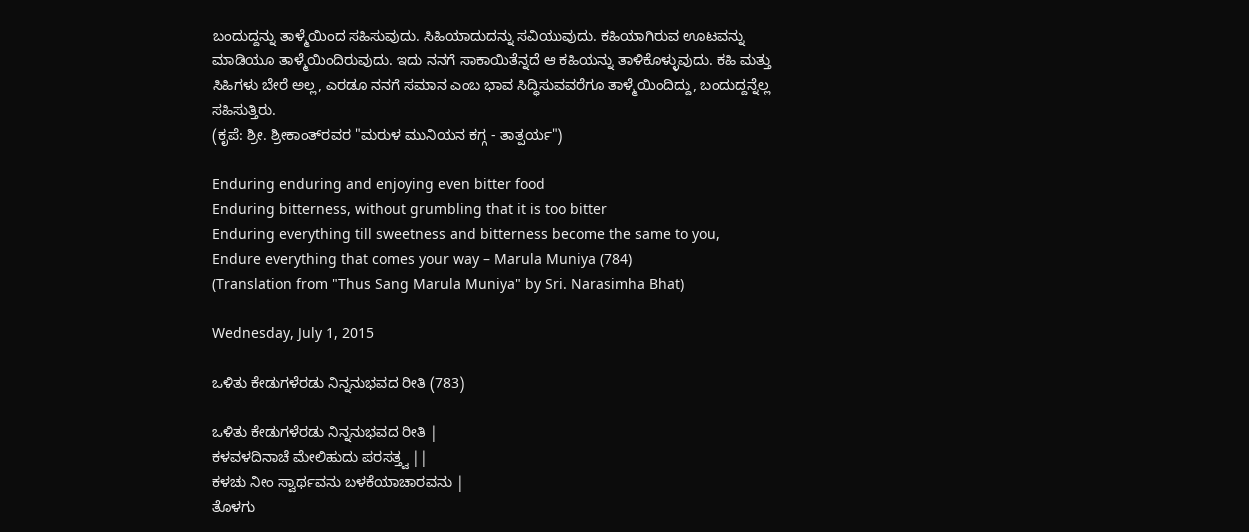ಬಂದುದ್ದನ್ನು ತಾಳ್ಮೆಯಿಂದ ಸಹಿಸುವುದು. ಸಿಹಿಯಾದುದನ್ನು ಸವಿಯುವುದು. ಕಹಿಯಾಗಿರುವ ಊಟವನ್ನು ಮಾಡಿಯೂ ತಾಳ್ಮೆಯಿಂದಿರುವುದು. ಇದು ನನಗೆ ಸಾಕಾಯಿತೆನ್ನದೆ ಆ ಕಹಿಯನ್ನು ತಾಳಿಕೊಳ್ಳುವುದು. ಕಹಿ ಮತ್ತು ಸಿಹಿಗಳು ಬೇರೆ ಅಲ್ಲ, ಎರಡೂ ನನಗೆ ಸಮಾನ ಎಂಬ ಭಾವ ಸಿದ್ಧಿಸುವವರೆಗೂ ತಾಳ್ಮೆಯಿಂದಿದ್ದು, ಬಂದುದ್ದನ್ನೆಲ್ಲ ಸಹಿಸುತ್ತಿರು.
(ಕೃಪೆ: ಶ್ರೀ. ಶ್ರೀಕಾಂತ್‍ರವರ "ಮರುಳ ಮುನಿಯನ ಕಗ್ಗ - ತಾತ್ಪರ್ಯ")

Enduring enduring and enjoying even bitter food
Enduring bitterness, without grumbling that it is too bitter
Enduring everything till sweetness and bitterness become the same to you,
Endure everything that comes your way – Marula Muniya (784)
(Translation from "Thus Sang Marula Muniya" by Sri. Narasimha Bhat)

Wednesday, July 1, 2015

ಒಳಿತು ಕೇಡುಗಳೆರಡು ನಿನ್ನನುಭವದ ರೀತಿ (783)

ಒಳಿತು ಕೇಡುಗಳೆರಡು ನಿನ್ನನುಭವದ ರೀತಿ |
ಕಳವಳದಿನಾಚೆ ಮೇಲಿಹುದು ಪರಸತ್ತ್ವ ||
ಕಳಚು ನೀಂ ಸ್ವಾರ್ಥವನು ಬಳಕೆಯಾಚಾರವನು |
ತೊಳಗು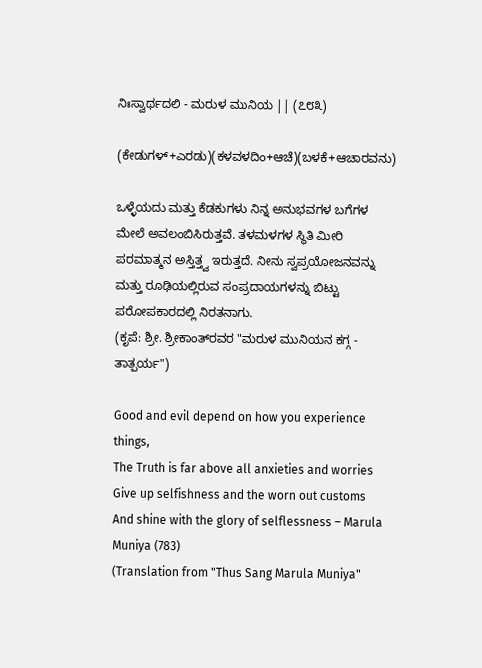ನಿಃಸ್ವಾರ್ಥದಲಿ - ಮರುಳ ಮುನಿಯ || (೭೮೩)

(ಕೇಡುಗಳ್+ಎರಡು)(ಕಳವಳದಿಂ+ಆಚೆ)(ಬಳಕೆ+ಆಚಾರವನು)

ಒಳ್ಳೆಯದು ಮತ್ತು ಕೆಡಕುಗಳು ನಿನ್ನ ಅನುಭವಗಳ ಬಗೆಗಳ ಮೇಲೆ ಅವಲಂಬಿಸಿರುತ್ತವೆ. ತಳಮಳಗಳ ಸ್ಥಿತಿ ಮೀರಿ ಪರಮಾತ್ಮನ ಅಸ್ತಿತ್ತ್ವ ಇರುತ್ತದೆ. ನೀನು ಸ್ವಪ್ರಯೋಜನವನ್ನು ಮತ್ತು ರೂಢಿಯಲ್ಲಿರುವ ಸಂಪ್ರದಾಯಗಳನ್ನು ಬಿಟ್ಟು ಪರೋಪಕಾರದಲ್ಲಿ ನಿರತನಾಗು.
(ಕೃಪೆ: ಶ್ರೀ. ಶ್ರೀಕಾಂತ್‍ರವರ "ಮರುಳ ಮುನಿಯನ ಕಗ್ಗ - ತಾತ್ಪರ್ಯ")

Good and evil depend on how you experience things,
The Truth is far above all anxieties and worries
Give up selfishness and the worn out customs
And shine with the glory of selflessness – Marula Muniya (783)
(Translation from "Thus Sang Marula Muniya"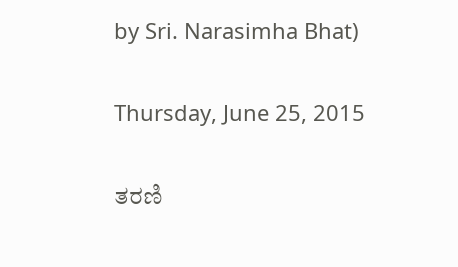by Sri. Narasimha Bhat)

Thursday, June 25, 2015

ತರಣಿ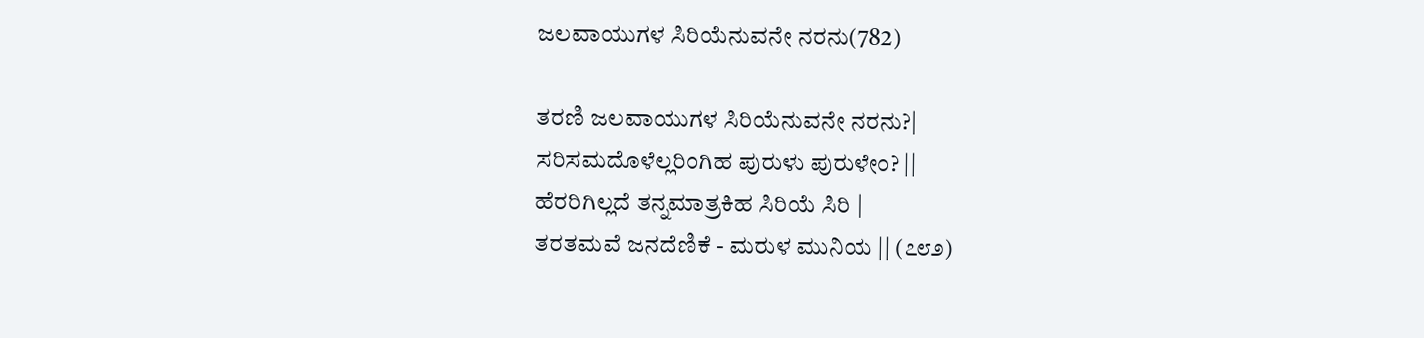ಜಲವಾಯುಗಳ ಸಿರಿಯೆನುವನೇ ನರನು(782)

ತರಣಿ ಜಲವಾಯುಗಳ ಸಿರಿಯೆನುವನೇ ನರನು?|
ಸರಿಸಮದೊಳೆಲ್ಲರಿಂಗಿಹ ಪುರುಳು ಪುರುಳೇಂ? ||
ಹೆರರಿಗಿಲ್ಲದೆ ತನ್ನಮಾತ್ರಕಿಹ ಸಿರಿಯೆ ಸಿರಿ |
ತರತಮವೆ ಜನದೆಣಿಕೆ - ಮರುಳ ಮುನಿಯ || (೭೮೨)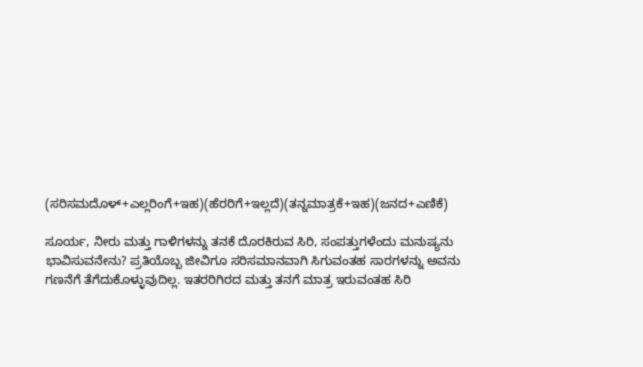(ಸರಿಸಮದೊಳ್+ಎಲ್ಲರಿಂಗೆ+ಇಹ)(ಹೆರರಿಗೆ+ಇಲ್ಲದೆ)(ತನ್ನಮಾತ್ರಕೆ+ಇಹ)(ಜನದ+ಎಣಿಕೆ)

ಸೂರ್ಯ, ನೀರು ಮತ್ತು ಗಾಳಿಗಳನ್ನು ತನಕೆ ದೊರಕಿರುವ ಸಿರಿ, ಸಂಪತ್ತುಗಳೆಂದು ಮನುಷ್ಯನು ಭಾವಿಸುವನೇನು? ಪ್ರತಿಯೊಬ್ಬ ಜೀವಿಗೂ ಸರಿಸಮಾನವಾಗಿ ಸಿಗುವಂತಹ ಸಾರಗಳನ್ನು ಅವನು ಗಣನೆಗೆ ತೆಗೆದುಕೊಳ್ಳುವುದಿಲ್ಲ. ಇತರರಿಗಿರದ ಮತ್ತು ತನಗೆ ಮಾತ್ರ ಇರುವಂತಹ ಸಿರಿ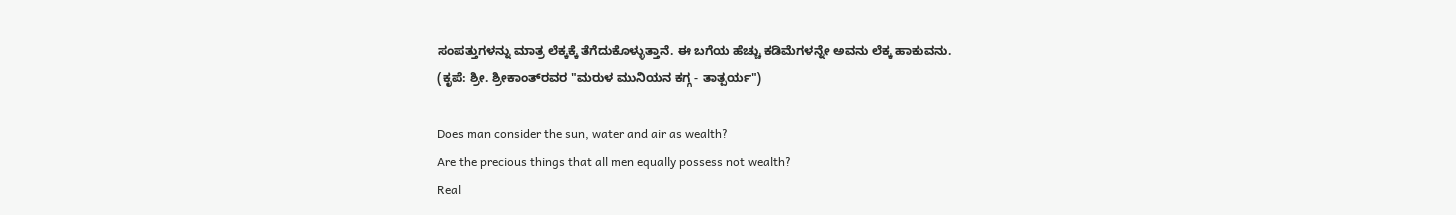ಸಂಪತ್ತುಗಳನ್ನು ಮಾತ್ರ ಲೆಕ್ಕಕ್ಕೆ ತೆಗೆದುಕೊಳ್ಳುತ್ತಾನೆ. ಈ ಬಗೆಯ ಹೆಚ್ಚು ಕಡಿಮೆಗಳನ್ನೇ ಅವನು ಲೆಕ್ಕ ಹಾಕುವನು.
(ಕೃಪೆ: ಶ್ರೀ. ಶ್ರೀಕಾಂತ್‍ರವರ "ಮರುಳ ಮುನಿಯನ ಕಗ್ಗ - ತಾತ್ಪರ್ಯ")

Does man consider the sun, water and air as wealth?
Are the precious things that all men equally possess not wealth?
Real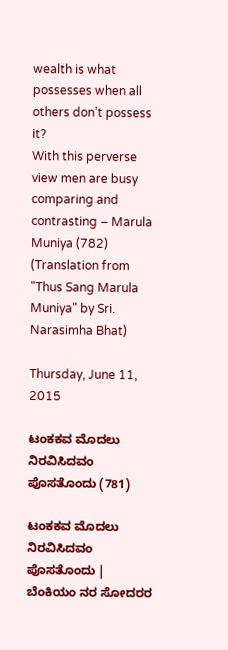wealth is what possesses when all others don’t possess it?
With this perverse view men are busy comparing and contrasting – Marula Muniya (782)
(Translation from "Thus Sang Marula Muniya" by Sri. Narasimha Bhat)

Thursday, June 11, 2015

ಟಂಕಕವ ಮೊದಲು ನಿರವಿಸಿದವಂ ಪೊಸತೊಂದು (781)

ಟಂಕಕವ ಮೊದಲು ನಿರವಿಸಿದವಂ ಪೊಸತೊಂದು |
ಬೆಂಕಿಯಂ ನರ ಸೋದರರ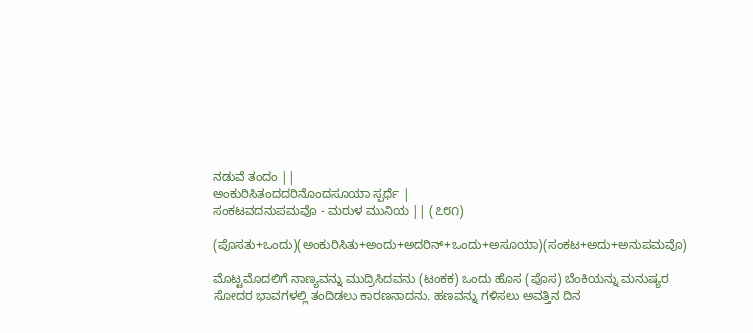ನಡುವೆ ತಂದಂ ||
ಅಂಕುರಿಸಿತಂದದರಿನೊಂದಸೂಯಾ ಸ್ಪರ್ಧೆ |
ಸಂಕಟವದನುಪಮವೊ - ಮರುಳ ಮುನಿಯ || (೭೮೧)

(ಪೊಸತು+ಒಂದು)(ಅಂಕುರಿಸಿತು+ಅಂದು+ಅದರಿನ್+ಒಂದು+ಅಸೂಯಾ)(ಸಂಕಟ+ಅದು+ಅನುಪಮವೊ)

ಮೊಟ್ಟಮೊದಲಿಗೆ ನಾಣ್ಯವನ್ನು ಮುದ್ರಿಸಿದವನು (ಟಂಕಕ) ಒಂದು ಹೊಸ (ಪೊಸ) ಬೆಂಕಿಯನ್ನು ಮನುಷ್ಯರ ಸೋದರ ಭಾವಗಳಲ್ಲಿ ತಂದಿಡಲು ಕಾರಣನಾದನು. ಹಣವನ್ನು ಗಳಿಸಲು ಅವತ್ತಿನ ದಿನ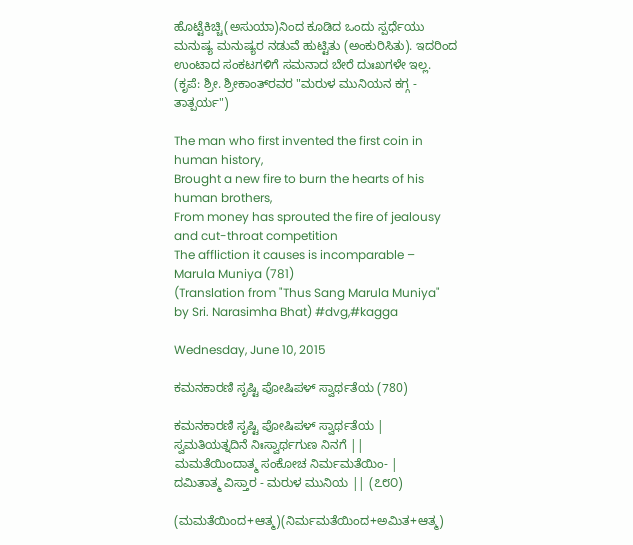ಹೊಟ್ಟೆಕಿಚ್ಚಿ(ಅಸುಯಾ)ನಿಂದ ಕೂಡಿದ ಒಂದು ಸ್ಪರ್ಧೆಯು ಮನುಷ್ಯ ಮನುಷ್ಯರ ನಡುವೆ ಹುಟ್ಟಿತು (ಅಂಕುರಿಸಿತು). ಇದರಿಂದ ಉಂಟಾದ ಸಂಕಟಗಳಿಗೆ ಸಮನಾದ ಬೇರೆ ದುಃಖಗಳೇ ಇಲ್ಲ.
(ಕೃಪೆ: ಶ್ರೀ. ಶ್ರೀಕಾಂತ್‍ರವರ "ಮರುಳ ಮುನಿಯನ ಕಗ್ಗ - ತಾತ್ಪರ್ಯ")

The man who first invented the first coin in human history,
Brought a new fire to burn the hearts of his human brothers,
From money has sprouted the fire of jealousy and cut-throat competition
The affliction it causes is incomparable – Marula Muniya (781)
(Translation from "Thus Sang Marula Muniya" by Sri. Narasimha Bhat) #dvg,#kagga

Wednesday, June 10, 2015

ಕಮನಕಾರಣಿ ಸೃಷ್ಟಿ ಪೋಷಿಪಳ್ ಸ್ವಾರ್ಥತೆಯ (780)

ಕಮನಕಾರಣಿ ಸೃಷ್ಟಿ ಪೋಷಿಪಳ್ ಸ್ವಾರ್ಥತೆಯ |
ಸ್ವಮತಿಯತ್ನದಿನೆ ನಿಃಸ್ವಾರ್ಥಗುಣ ನಿನಗೆ ||
ಮಮತೆಯಿಂದಾತ್ಮ ಸಂಕೋಚ ನಿರ್ಮಮತೆಯಿಂ- |
ದಮಿತಾತ್ಮ ವಿಸ್ತಾರ - ಮರುಳ ಮುನಿಯ || (೭೮೦)

(ಮಮತೆಯಿಂದ+ಆತ್ಮ)(ನಿರ್ಮಮತೆಯಿಂದ+ಅಮಿತ+ಆತ್ಮ)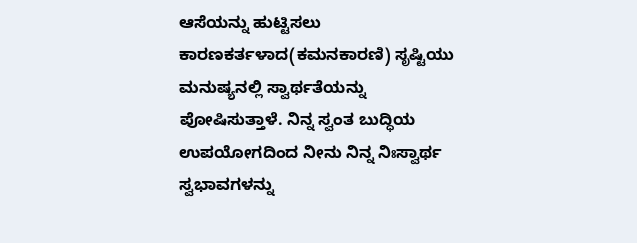ಆಸೆಯನ್ನು ಹುಟ್ಟಿಸಲು ಕಾರಣಕರ್ತಳಾದ(ಕಮನಕಾರಣಿ) ಸೃಷ್ಟಿಯು ಮನುಷ್ಯನಲ್ಲಿ ಸ್ವಾರ್ಥತೆಯನ್ನು ಪೋಷಿಸುತ್ತಾಳೆ. ನಿನ್ನ ಸ್ವಂತ ಬುದ್ಧಿಯ ಉಪಯೋಗದಿಂದ ನೀನು ನಿನ್ನ ನಿಃಸ್ವಾರ್ಥ ಸ್ವಭಾವಗಳನ್ನು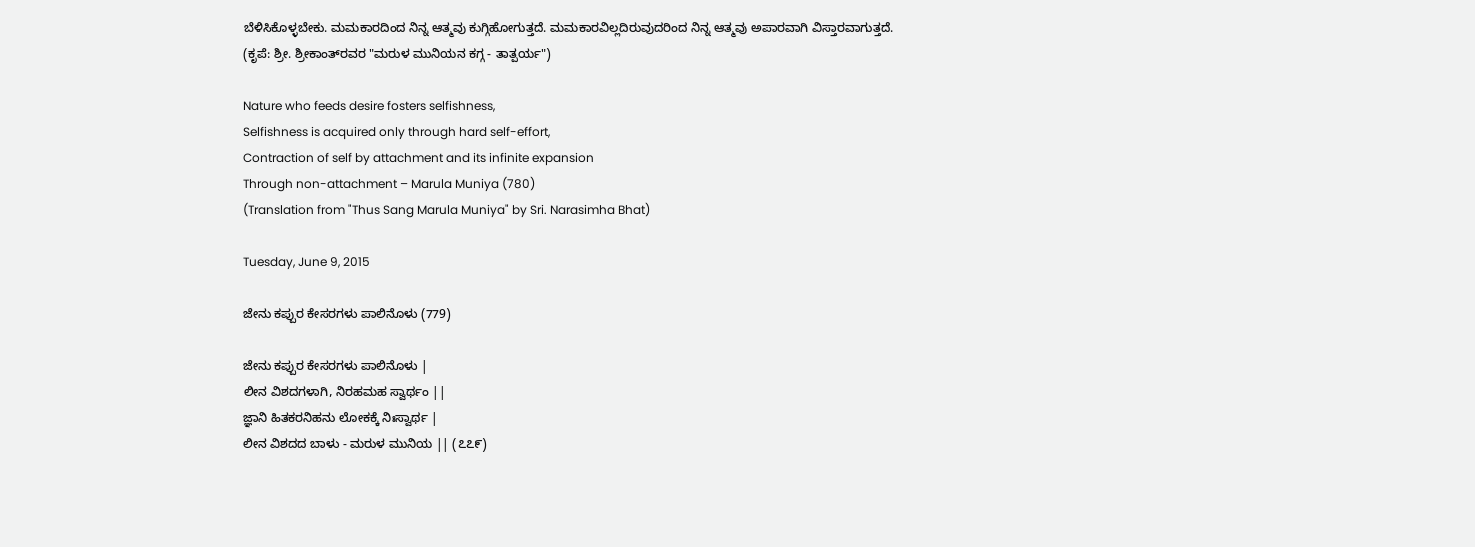ಬೆಳಿಸಿಕೊಳ್ಳಬೇಕು. ಮಮಕಾರದಿಂದ ನಿನ್ನ ಆತ್ಮವು ಕುಗ್ಗಿಹೋಗುತ್ತದೆ. ಮಮಕಾರವಿಲ್ಲದಿರುವುದರಿಂದ ನಿನ್ನ ಆತ್ಮವು ಅಪಾರವಾಗಿ ವಿಸ್ತಾರವಾಗುತ್ತದೆ.
(ಕೃಪೆ: ಶ್ರೀ. ಶ್ರೀಕಾಂತ್‍ರವರ "ಮರುಳ ಮುನಿಯನ ಕಗ್ಗ - ತಾತ್ಪರ್ಯ")

Nature who feeds desire fosters selfishness,
Selfishness is acquired only through hard self-effort,
Contraction of self by attachment and its infinite expansion
Through non-attachment – Marula Muniya (780)
(Translation from "Thus Sang Marula Muniya" by Sri. Narasimha Bhat)

Tuesday, June 9, 2015

ಜೇನು ಕಪ್ಪುರ ಕೇಸರಗಳು ಪಾಲಿನೊಳು (779)

ಜೇನು ಕಪ್ಪುರ ಕೇಸರಗಳು ಪಾಲಿನೊಳು |
ಲೀನ ವಿಶದಗಳಾಗಿ, ನಿರಹಮಹ ಸ್ವಾರ್ಥಂ ||
ಜ್ಞಾನಿ ಹಿತಕರನಿಹನು ಲೋಕಕ್ಕೆ ನಿಃಸ್ವಾರ್ಥ |
ಲೀನ ವಿಶದದ ಬಾಳು - ಮರುಳ ಮುನಿಯ || (೭೭೯)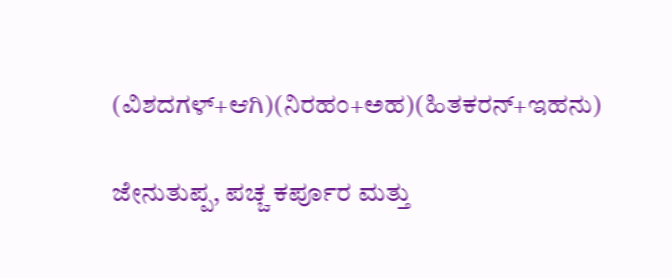(ವಿಶದಗಳ್+ಆಗಿ)(ನಿರಹಂ+ಅಹ)(ಹಿತಕರನ್+ಇಹನು)

ಜೇನುತುಪ್ಪ, ಪಚ್ಚ ಕರ್ಪೂರ ಮತ್ತು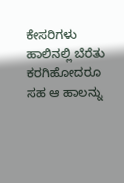ಕೇಸರಿಗಳು ಹಾಲಿನಲ್ಲಿ ಬೆರೆತು ಕರಗಿಹೋದರೂ ಸಹ ಆ ಹಾಲನ್ನು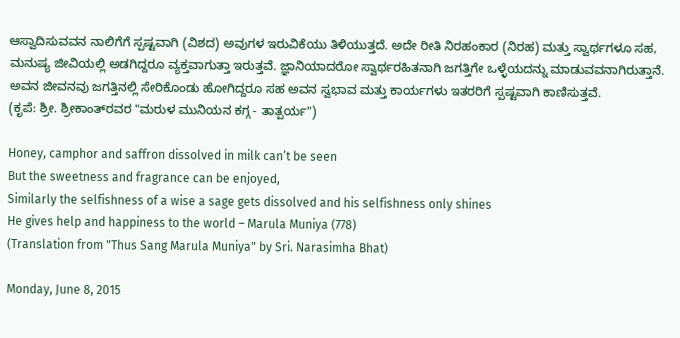ಆಸ್ವಾದಿಸುವವನ ನಾಲಿಗೆಗೆ ಸ್ಪಷ್ಟವಾಗಿ (ವಿಶದ) ಅವುಗಳ ಇರುವಿಕೆಯು ತಿಳಿಯುತ್ತದೆ. ಅದೇ ರೀತಿ ನಿರಹಂಕಾರ (ನಿರಹ) ಮತ್ತು ಸ್ವಾರ್ಥಗಳೂ ಸಹ, ಮನುಷ್ಯ ಜೀವಿಯಲ್ಲಿ ಅಡಗಿದ್ದರೂ ವ್ಯಕ್ತವಾಗುತ್ತಾ ಇರುತ್ತವೆ. ಜ್ಞಾನಿಯಾದರೋ ಸ್ವಾರ್ಥರಹಿತನಾಗಿ ಜಗತ್ತಿಗೇ ಒಳ್ಳೆಯದನ್ನು ಮಾಡುವವನಾಗಿರುತ್ತಾನೆ. ಅವನ ಜೀವನವು ಜಗತ್ತಿನಲ್ಲಿ ಸೇರಿಕೊಂಡು ಹೋಗಿದ್ದರೂ ಸಹ ಅವನ ಸ್ವಭಾವ ಮತ್ತು ಕಾರ್ಯಗಳು ಇತರರಿಗೆ ಸ್ಪಷ್ಟವಾಗಿ ಕಾಣಿಸುತ್ತವೆ.
(ಕೃಪೆ: ಶ್ರೀ. ಶ್ರೀಕಾಂತ್‍ರವರ "ಮರುಳ ಮುನಿಯನ ಕಗ್ಗ - ತಾತ್ಪರ್ಯ")

Honey, camphor and saffron dissolved in milk can’t be seen
But the sweetness and fragrance can be enjoyed,
Similarly the selfishness of a wise a sage gets dissolved and his selfishness only shines
He gives help and happiness to the world – Marula Muniya (778)
(Translation from "Thus Sang Marula Muniya" by Sri. Narasimha Bhat)

Monday, June 8, 2015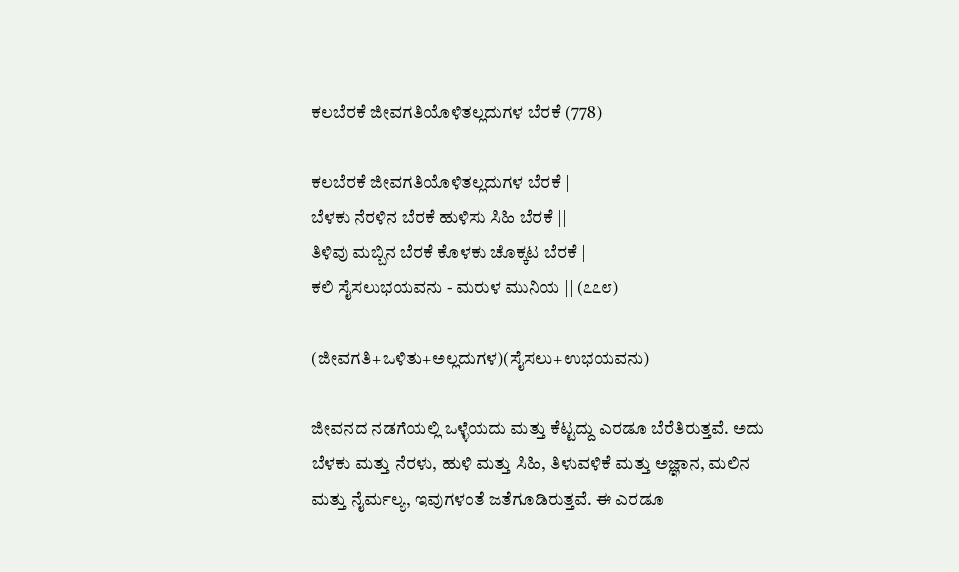ಕಲಬೆರಕೆ ಜೀವಗತಿಯೊಳಿತಲ್ಲದುಗಳ ಬೆರಕೆ (778)

ಕಲಬೆರಕೆ ಜೀವಗತಿಯೊಳಿತಲ್ಲದುಗಳ ಬೆರಕೆ |
ಬೆಳಕು ನೆರಳಿನ ಬೆರಕೆ ಹುಳಿಸು ಸಿಹಿ ಬೆರಕೆ ||
ತಿಳಿವು ಮಬ್ಬಿನ ಬೆರಕೆ ಕೊಳಕು ಚೊಕ್ಕಟ ಬೆರಕೆ |
ಕಲಿ ಸೈಸಲುಭಯವನು - ಮರುಳ ಮುನಿಯ || (೭೭೮)

(ಜೀವಗತಿ+ಒಳಿತು+ಅಲ್ಲದುಗಳ)(ಸೈಸಲು+ಉಭಯವನು)

ಜೀವನದ ನಡಗೆಯಲ್ಲಿ ಒಳ್ಳೆಯದು ಮತ್ತು ಕೆಟ್ಟದ್ದು ಎರಡೂ ಬೆರೆತಿರುತ್ತವೆ. ಅದು ಬೆಳಕು ಮತ್ತು ನೆರಳು, ಹುಳಿ ಮತ್ತು ಸಿಹಿ, ತಿಳುವಳಿಕೆ ಮತ್ತು ಅಜ್ಞಾನ, ಮಲಿನ ಮತ್ತು ನೈರ್ಮಲ್ಯ, ಇವುಗಳಂತೆ ಜತೆಗೂಡಿರುತ್ತವೆ. ಈ ಎರಡೂ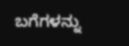ಬಗೆಗಳನ್ನು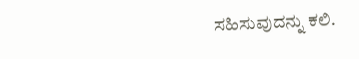ಸಹಿಸುವುದನ್ನು ಕಲಿ.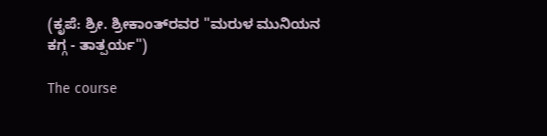(ಕೃಪೆ: ಶ್ರೀ. ಶ್ರೀಕಾಂತ್‍ರವರ "ಮರುಳ ಮುನಿಯನ ಕಗ್ಗ - ತಾತ್ಪರ್ಯ")

The course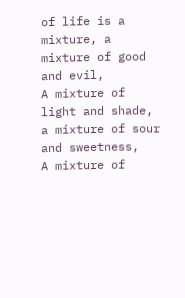of life is a mixture, a mixture of good and evil,
A mixture of light and shade, a mixture of sour and sweetness,
A mixture of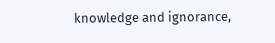knowledge and ignorance,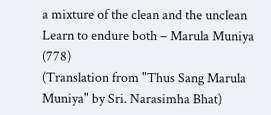a mixture of the clean and the unclean
Learn to endure both – Marula Muniya (778)
(Translation from "Thus Sang Marula Muniya" by Sri. Narasimha Bhat)